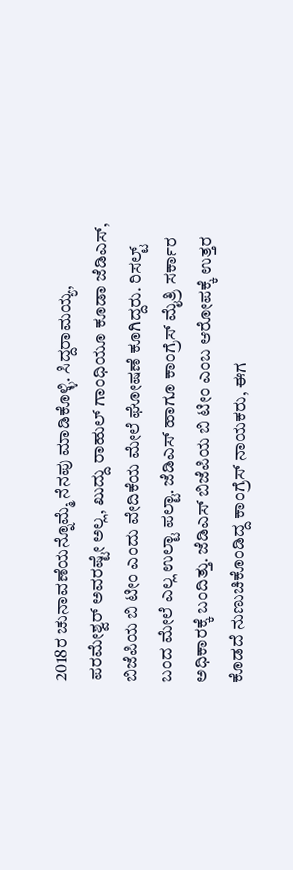2018ರ ಚುನಾವಣೆಯನ್ನೊಮ್ಮೆ ನೆನಪು ಮಾಡಿಕೊಳ್ಳಿ. ಸಿದ್ದರಾಮಯ್ಯ, ಪರಮೇಶ್ವರ್ ಅವರಷ್ಟೇ ಅಲ್ಲ, ಖುದ್ದು ರಾಹುಲ್ ಗಾಂಧಿಯೂ ಕೂಡಾ ಜೆಡಿಎಸ್, ಬಿಜೆಪಿಯ ಬಿ ಟೀಂ ಎಂದು ವೇದಿಕೆಯ ಮೇಲೆ ಘೋಷಣೆ ಕೂಗಿದ್ದರು. ರಿಸಲ್ಟ್ ಬಂದ ಮೇಲೆ ಎಲ್ಲ ಉಲ್ಟಾ ಪಲ್ಟಾ. ಜೆಡಿಎಸ್ ಹಾಗೂ ಕಾಂಗ್ರೆಸ್ ಮೈತ್ರಿ ಸರ್ಕಾರ ಅಧಿಕಾರಕ್ಕೆ ಬಂದಿತ್ತು. ಜೆಡಿಎಸ್ ಬಿಜೆಪಿಯ ಬಿ ಟೀಂ ಎಂಬ ಆರೋಪಕ್ಕೆ ಉತ್ತರ ಕೊಡದೆ ನುಣುಚಿಕೊಂಡಿದ್ದ ಕಾಂಗ್ರೆಸ್ ನಾಯಕರು, ಈಗ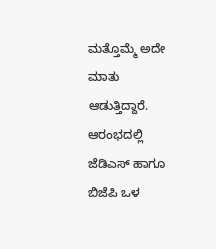ಮತ್ತೊಮ್ಮೆ ಅದೇ ಮಾತು ಆಡುತ್ತಿದ್ದಾರೆ.
ಆರಂಭದಲ್ಲಿ ಜೆಡಿಎಸ್ ಹಾಗೂ ಬಿಜೆಪಿ ಒಳ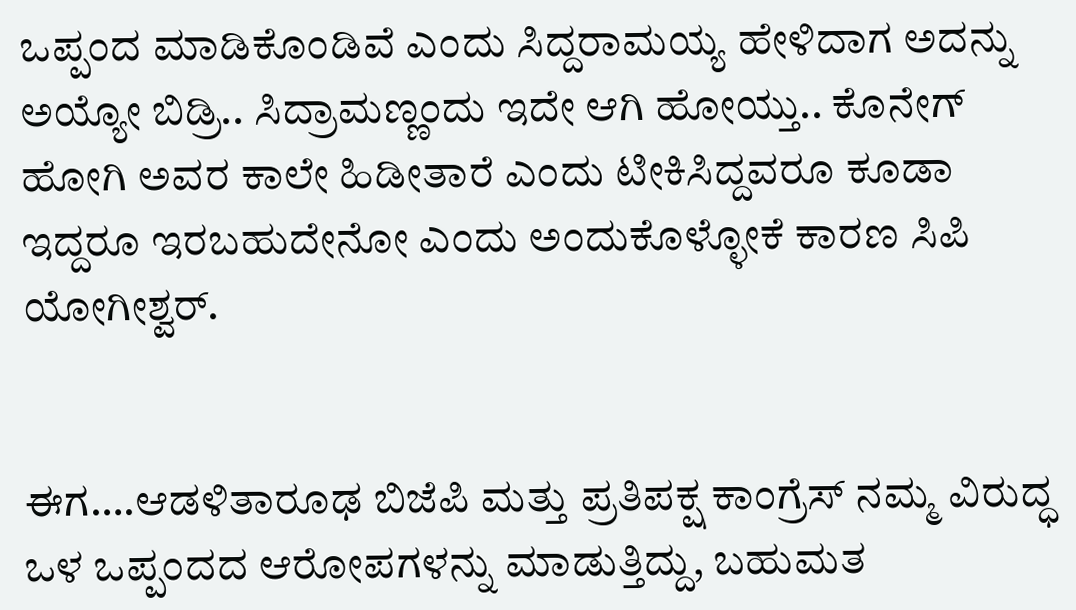ಒಪ್ಪಂದ ಮಾಡಿಕೊಂಡಿವೆ ಎಂದು ಸಿದ್ದರಾಮಯ್ಯ ಹೇಳಿದಾಗ ಅದನ್ನು ಅಯ್ಯೋ ಬಿಡ್ರಿ.. ಸಿದ್ರಾಮಣ್ಣಂದು ಇದೇ ಆಗಿ ಹೋಯ್ತು.. ಕೊನೇಗ್ ಹೋಗಿ ಅವರ ಕಾಲೇ ಹಿಡೀತಾರೆ ಎಂದು ಟೀಕಿಸಿದ್ದವರೂ ಕೂಡಾ ಇದ್ದರೂ ಇರಬಹುದೇನೋ ಎಂದು ಅಂದುಕೊಳ್ಳೋಕೆ ಕಾರಣ ಸಿಪಿ ಯೋಗೀಶ್ವರ್.


ಈಗ….ಆಡಳಿತಾರೂಢ ಬಿಜೆಪಿ ಮತ್ತು ಪ್ರತಿಪಕ್ಷ ಕಾಂಗ್ರೆಸ್ ನಮ್ಮ ವಿರುದ್ಧ ಒಳ ಒಪ್ಪಂದದ ಆರೋಪಗಳನ್ನು ಮಾಡುತ್ತಿದ್ದು, ಬಹುಮತ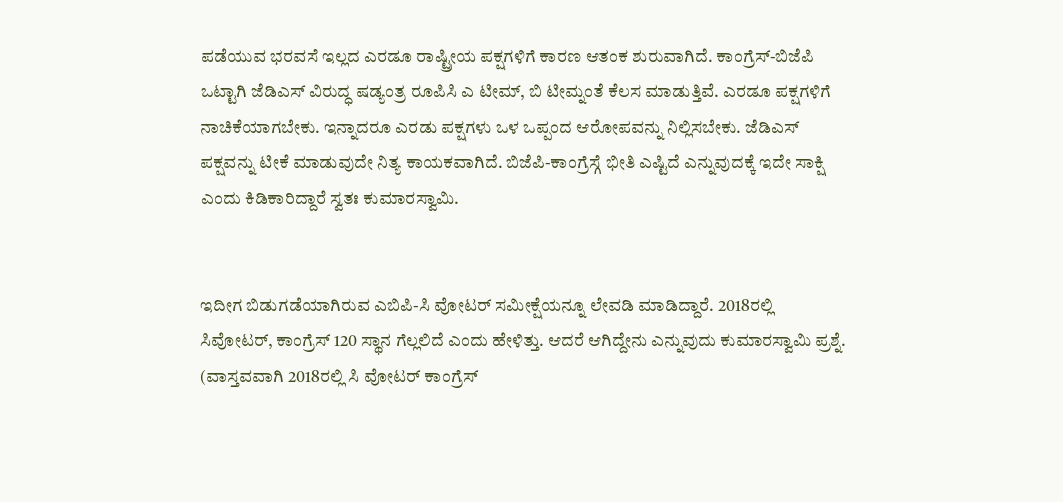ಪಡೆಯುವ ಭರವಸೆ ಇಲ್ಲದ ಎರಡೂ ರಾಷ್ಟ್ರೀಯ ಪಕ್ಷಗಳಿಗೆ ಕಾರಣ ಆತಂಕ ಶುರುವಾಗಿದೆ. ಕಾಂಗ್ರೆಸ್-ಬಿಜೆಪಿ ಒಟ್ಟಾಗಿ ಜೆಡಿಎಸ್ ವಿರುದ್ಧ ಷಡ್ಯಂತ್ರ ರೂಪಿಸಿ ಎ ಟೀಮ್, ಬಿ ಟೀಮ್ನಂತೆ ಕೆಲಸ ಮಾಡುತ್ತಿವೆ. ಎರಡೂ ಪಕ್ಷಗಳಿಗೆ ನಾಚಿಕೆಯಾಗಬೇಕು. ಇನ್ನಾದರೂ ಎರಡು ಪಕ್ಷಗಳು ಒಳ ಒಪ್ಪಂದ ಆರೋಪವನ್ನು ನಿಲ್ಲಿಸಬೇಕು. ಜೆಡಿಎಸ್ ಪಕ್ಷವನ್ನು ಟೀಕೆ ಮಾಡುವುದೇ ನಿತ್ಯ ಕಾಯಕವಾಗಿದೆ. ಬಿಜೆಪಿ-ಕಾಂಗ್ರೆಸ್ಗೆ ಭೀತಿ ಎಷ್ಟಿದೆ ಎನ್ನುವುದಕ್ಕೆ ಇದೇ ಸಾಕ್ಷಿ ಎಂದು ಕಿಡಿಕಾರಿದ್ದಾರೆ ಸ್ವತಃ ಕುಮಾರಸ್ವಾಮಿ.


ಇದೀಗ ಬಿಡುಗಡೆಯಾಗಿರುವ ಎಬಿಪಿ-ಸಿ ವೋಟರ್ ಸಮೀಕ್ಷೆಯನ್ನೂ ಲೇವಡಿ ಮಾಡಿದ್ದಾರೆ. 2018ರಲ್ಲಿ ಸಿವೋಟರ್, ಕಾಂಗ್ರೆಸ್ 120 ಸ್ಥಾನ ಗೆಲ್ಲಲಿದೆ ಎಂದು ಹೇಳಿತ್ತು. ಆದರೆ ಆಗಿದ್ದೇನು ಎನ್ನುವುದು ಕುಮಾರಸ್ವಾಮಿ ಪ್ರಶ್ನೆ. (ವಾಸ್ತವವಾಗಿ 2018ರಲ್ಲಿ ಸಿ ವೋಟರ್ ಕಾಂಗ್ರೆಸ್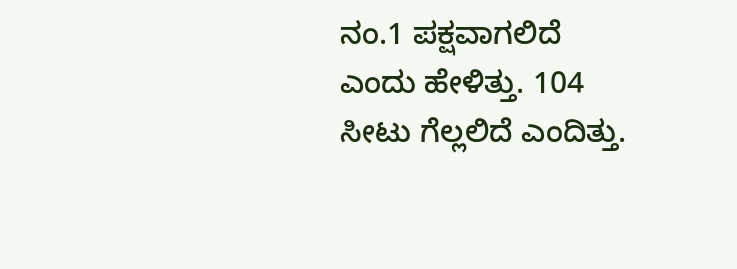ನಂ.1 ಪಕ್ಷವಾಗಲಿದೆ ಎಂದು ಹೇಳಿತ್ತು. 104 ಸೀಟು ಗೆಲ್ಲಲಿದೆ ಎಂದಿತ್ತು.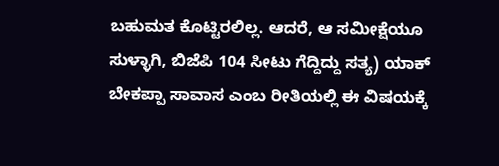ಬಹುಮತ ಕೊಟ್ಟಿರಲಿಲ್ಲ. ಆದರೆ, ಆ ಸಮೀಕ್ಷೆಯೂ ಸುಳ್ಳಾಗಿ, ಬಿಜೆಪಿ 104 ಸೀಟು ಗೆದ್ದಿದ್ದು ಸತ್ಯ) ಯಾಕ್ ಬೇಕಪ್ಪಾ ಸಾವಾಸ ಎಂಬ ರೀತಿಯಲ್ಲಿ ಈ ವಿಷಯಕ್ಕೆ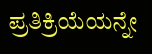ಪ್ರತಿಕ್ರಿಯೆಯನ್ನೇ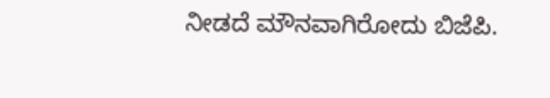ನೀಡದೆ ಮೌನವಾಗಿರೋದು ಬಿಜೆಪಿ.